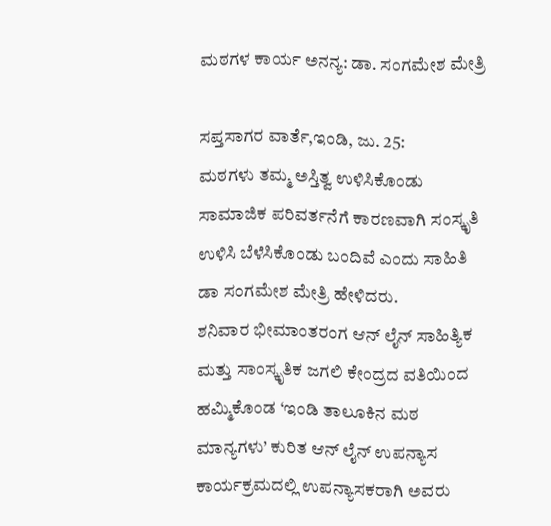ಮಠಗಳ ಕಾರ್ಯ ಅನನ್ಯ: ಡಾ. ಸಂಗಮೇಶ ಮೇತ್ರಿ

ಸಪ್ತಸಾಗರ ವಾರ್ತೆ,ಇಂಡಿ, ಜು. 25:
ಮಠಗಳು ತಮ್ಮ ಅಸ್ತಿತ್ವ ಉಳಿಸಿಕೊಂಡು ಸಾಮಾಜಿಕ ಪರಿವರ್ತನೆಗೆ ಕಾರಣವಾಗಿ ಸಂಸ್ಕೃತಿ ಉಳಿಸಿ ಬೆಳೆಸಿಕೊಂಡು ಬಂದಿವೆ ಎಂದು ಸಾಹಿತಿ ಡಾ ಸಂಗಮೇಶ ಮೇತ್ರಿ ಹೇಳಿದರು.
ಶನಿವಾರ ಭೀಮಾಂತರಂಗ ಆನ್ ಲೈನ್ ಸಾಹಿತ್ಯಿಕ ಮತ್ತು ಸಾಂಸ್ಕೃತಿಕ ಜಗಲಿ ಕೇಂದ್ರದ ವತಿಯಿಂದ ಹಮ್ಮಿಕೊಂಡ ‘ಇಂಡಿ ತಾಲೂಕಿನ ಮಠ ಮಾನ್ಯಗಳು’ ಕುರಿತ ಆನ್ ಲೈನ್ ಉಪನ್ಯಾಸ ಕಾರ್ಯಕ್ರಮದಲ್ಲಿ ಉಪನ್ಯಾಸಕರಾಗಿ ಅವರು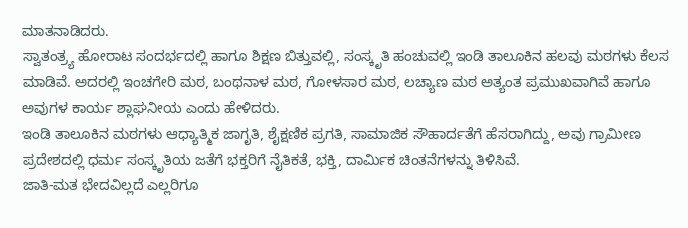ಮಾತನಾಡಿದರು.
ಸ್ವಾತಂತ್ರ್ಯ ಹೋರಾಟ ಸಂದರ್ಭದಲ್ಲಿ ಹಾಗೂ ಶಿಕ್ಷಣ ಬಿತ್ತುವಲ್ಲಿ, ಸಂಸ್ಕೃತಿ ಹಂಚುವಲ್ಲಿ ಇಂಡಿ ತಾಲೂಕಿನ ಹಲವು ಮಠಗಳು ಕೆಲಸ ಮಾಡಿವೆ. ಅದರಲ್ಲಿ ಇಂಚಗೇರಿ ಮಠ, ಬಂಥನಾಳ ಮಠ, ಗೋಳಸಾರ ಮಠ, ಲಚ್ಯಾಣ ಮಠ ಅತ್ಯಂತ ಪ್ರಮುಖವಾಗಿವೆ ಹಾಗೂ ಅವುಗಳ ಕಾರ್ಯ ಶ್ಲಾಘನೀಯ ಎಂದು ಹೇಳಿದರು.
ಇಂಡಿ ತಾಲೂಕಿನ ಮಠಗಳು ಆಧ್ಯಾತ್ಮಿಕ ಜಾಗೃತಿ, ಶೈಕ್ಷಣಿಕ ಪ್ರಗತಿ, ಸಾಮಾಜಿಕ ಸೌಹಾರ್ದತೆಗೆ ಹೆಸರಾಗಿದ್ದು, ಅವು ಗ್ರಾಮೀಣ ಪ್ರದೇಶದಲ್ಲಿ ಧರ್ಮ ಸಂಸ್ಕೃತಿಯ ಜತೆಗೆ ಭಕ್ತರಿಗೆ ನೈತಿಕತೆ, ಭಕ್ತಿ, ದಾರ್ಮಿಕ ಚಿಂತನೆಗಳನ್ನು ತಿಳಿಸಿವೆ.
ಜಾತಿ-ಮತ ಭೇದವಿಲ್ಲದೆ ಎಲ್ಲರಿಗೂ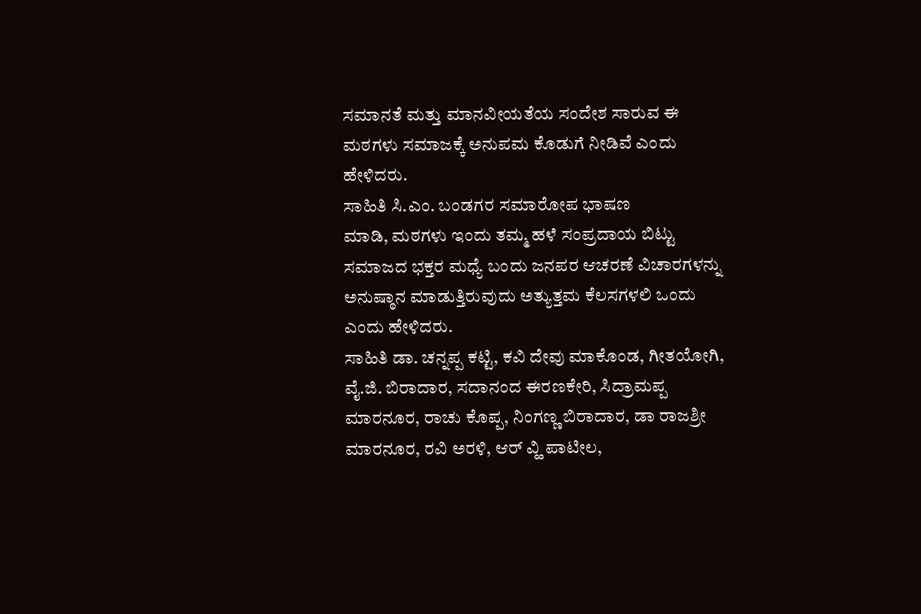ಸಮಾನತೆ ಮತ್ತು ಮಾನವೀಯತೆಯ ಸಂದೇಶ ಸಾರುವ ಈ ಮಠಗಳು ಸಮಾಜಕ್ಕೆ ಅನುಪಮ ಕೊಡುಗೆ ನೀಡಿವೆ ಎಂದು ಹೇಳಿದರು.
ಸಾಹಿತಿ ಸಿ.ಎಂ. ಬಂಡಗರ ಸಮಾರೋಪ ಭಾಷಣ
ಮಾಡಿ, ಮಠಗಳು ಇಂದು ತಮ್ಮ ಹಳೆ ಸಂಪ್ರದಾಯ ಬಿಟ್ಟು ಸಮಾಜದ ಭಕ್ತರ ಮಧ್ಯೆ ಬಂದು ಜನಪರ ಆಚರಣೆ ವಿಚಾರಗಳನ್ನು ಅನುಷ್ಠಾನ ಮಾಡುತ್ತಿರುವುದು ಅತ್ಯುತ್ತಮ ಕೆಲಸಗಳಲಿ ಒಂದು ಎಂದು ಹೇಳಿದರು.
ಸಾಹಿತಿ ಡಾ. ಚನ್ನಪ್ಪ ಕಟ್ಟಿ, ಕವಿ ದೇವು ಮಾಕೊಂಡ, ಗೀತಯೋಗಿ, ವೈ.ಜಿ. ಬಿರಾದಾರ, ಸದಾನಂದ ಈರಣಕೇರಿ, ಸಿದ್ರಾಮಪ್ಪ ಮಾರನೂರ, ರಾಚು ಕೊಪ್ಪ, ನಿಂಗಣ್ಣ ಬಿರಾದಾರ, ಡಾ ರಾಜಶ್ರೀ ಮಾರನೂರ, ರವಿ ಅರಳಿ, ಆರ್ ವ್ಹಿ ಪಾಟೀಲ,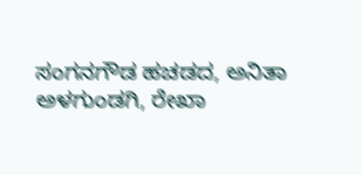ಸಂಗನಗೌಡ ಹಚಡದ, ಅನಿತಾ ಅಳಗುಂಡಗಿ, ರೇಖಾ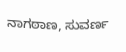ನಾಗಠಾಣ, ಸುವರ್ಣ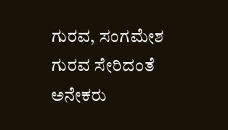ಗುರವ, ಸಂಗಮೇಶ ಗುರವ ಸೇರಿದಂತೆ ಅನೇಕರು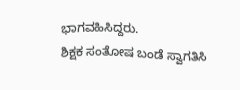ಭಾಗವಹಿಸಿದ್ದರು.
ಶಿಕ್ಷಕ ಸಂತೋಷ ಬಂಡೆ ಸ್ವಾಗತಿಸಿ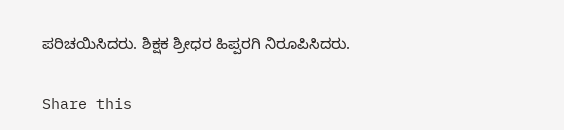ಪರಿಚಯಿಸಿದರು. ಶಿಕ್ಷಕ ಶ್ರೀಧರ ಹಿಪ್ಪರಗಿ ನಿರೂಪಿಸಿದರು.

Share this